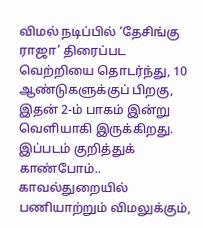விமல் நடிப்பில் ‘தேசிங்கு ராஜா’ திரைப்பட வெற்றியை தொடர்ந்து, 10 ஆண்டுகளுக்குப் பிறகு, இதன் 2-ம் பாகம் இன்று வெளியாகி இருக்கிறது. இப்படம் குறித்துக் காண்போம்..
காவல்துறையில் பணியாற்றும் விமலுக்கும்,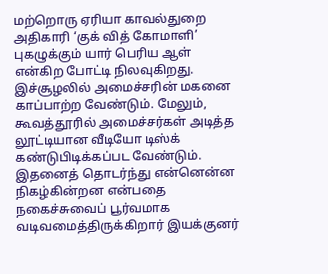மற்றொரு ஏரியா காவல்துறை அதிகாரி ‘குக் வித் கோமாளி’ புகழுக்கும் யார் பெரிய ஆள் என்கிற போட்டி நிலவுகிறது.
இச்சூழலில் அமைச்சரின் மகனை காப்பாற்ற வேண்டும். மேலும், கூவத்தூரில் அமைச்சர்கள் அடித்த லூட்டியான வீடியோ டிஸ்க் கண்டுபிடிக்கப்பட வேண்டும். இதனைத் தொடர்ந்து என்னென்ன நிகழ்கின்றன என்பதை நகைச்சுவைப் பூர்வமாக வடிவமைத்திருக்கிறார் இயக்குனர்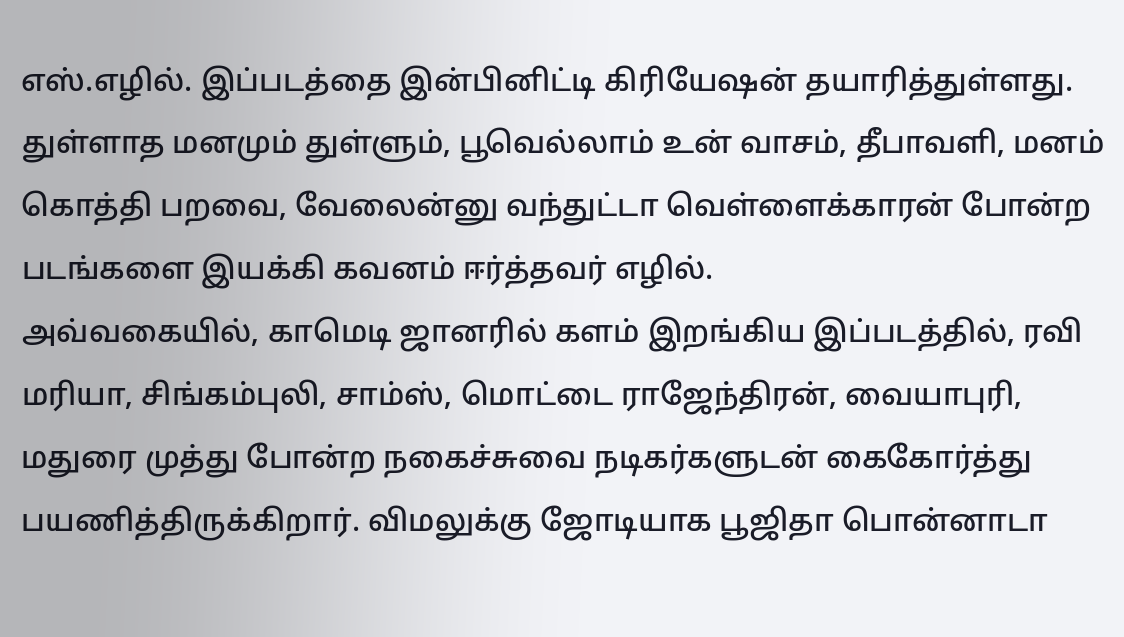எஸ்.எழில். இப்படத்தை இன்பினிட்டி கிரியேஷன் தயாரித்துள்ளது.
துள்ளாத மனமும் துள்ளும், பூவெல்லாம் உன் வாசம், தீபாவளி, மனம் கொத்தி பறவை, வேலைன்னு வந்துட்டா வெள்ளைக்காரன் போன்ற படங்களை இயக்கி கவனம் ஈர்த்தவர் எழில்.
அவ்வகையில், காமெடி ஜானரில் களம் இறங்கிய இப்படத்தில், ரவி மரியா, சிங்கம்புலி, சாம்ஸ், மொட்டை ராஜேந்திரன், வையாபுரி, மதுரை முத்து போன்ற நகைச்சுவை நடிகர்களுடன் கைகோர்த்து பயணித்திருக்கிறார். விமலுக்கு ஜோடியாக பூஜிதா பொன்னாடா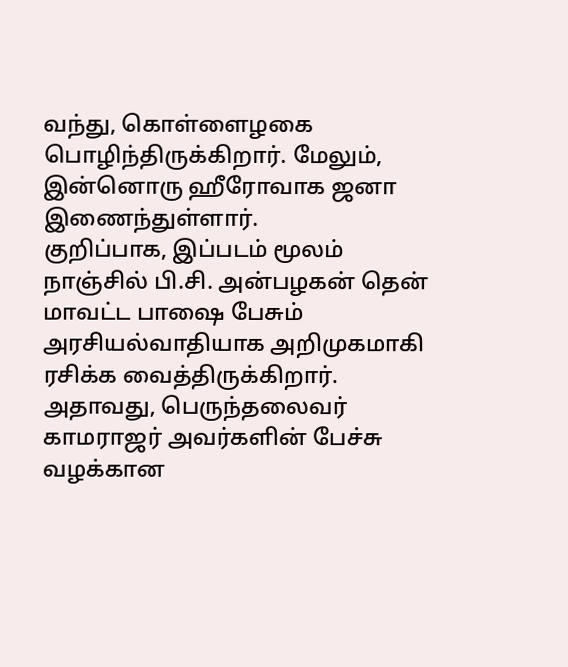வந்து, கொள்ளைழகை பொழிந்திருக்கிறார். மேலும், இன்னொரு ஹீரோவாக ஜனா இணைந்துள்ளார்.
குறிப்பாக, இப்படம் மூலம் நாஞ்சில் பி.சி. அன்பழகன் தென் மாவட்ட பாஷை பேசும் அரசியல்வாதியாக அறிமுகமாகி ரசிக்க வைத்திருக்கிறார். அதாவது, பெருந்தலைவர் காமராஜர் அவர்களின் பேச்சு வழக்கான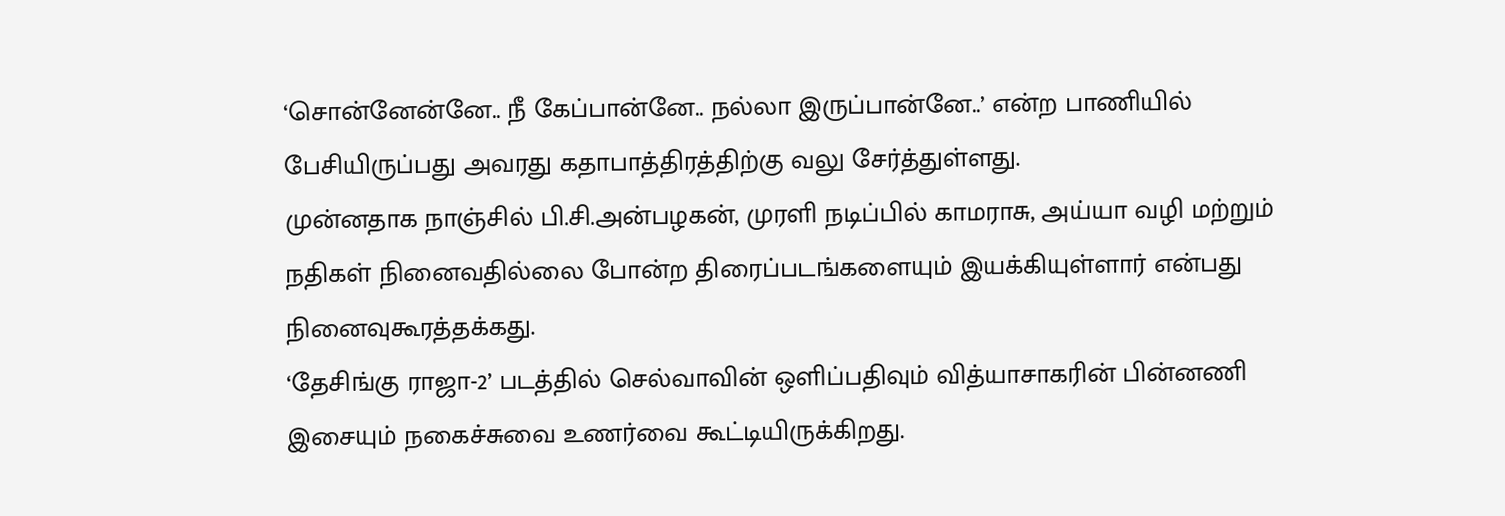‘சொன்னேன்னே.. நீ கேப்பான்னே.. நல்லா இருப்பான்னே..’ என்ற பாணியில் பேசியிருப்பது அவரது கதாபாத்திரத்திற்கு வலு சேர்த்துள்ளது.
முன்னதாக நாஞ்சில் பி.சி.அன்பழகன், முரளி நடிப்பில் காமராசு, அய்யா வழி மற்றும் நதிகள் நினைவதில்லை போன்ற திரைப்படங்களையும் இயக்கியுள்ளார் என்பது நினைவுகூரத்தக்கது.
‘தேசிங்கு ராஜா-2’ படத்தில் செல்வாவின் ஒளிப்பதிவும் வித்யாசாகரின் பின்னணி இசையும் நகைச்சுவை உணர்வை கூட்டியிருக்கிறது.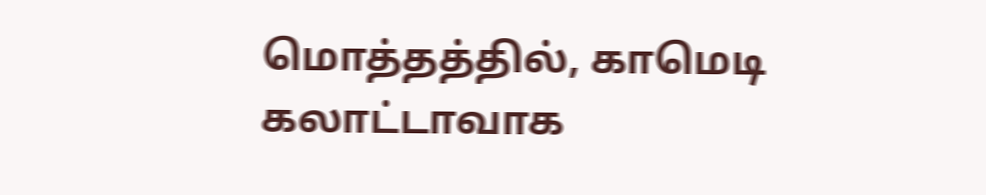மொத்தத்தில், காமெடி கலாட்டாவாக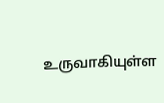உருவாகியுள்ள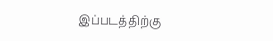இப்படத்திற்கு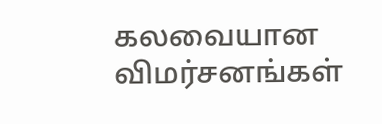கலவையான விமர்சனங்கள்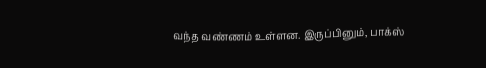வந்த வண்ணம் உள்ளன. இருப்பினும், பாக்ஸ்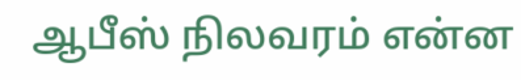ஆபீஸ் நிலவரம் என்ன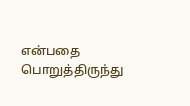என்பதை பொறுத்திருந்து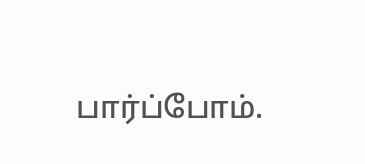பார்ப்போம்.